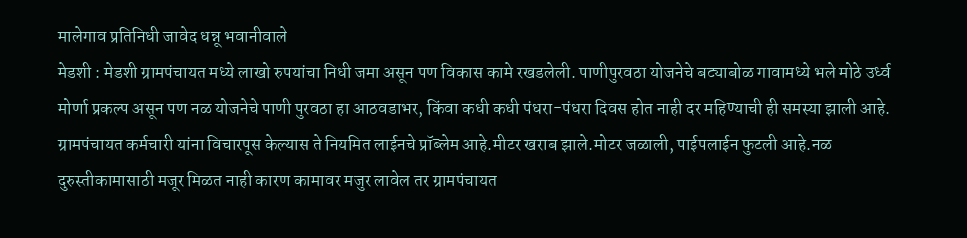मालेगाव प्रतिनिधी जावेद धन्नू भवानीवाले
मेडशी : मेडशी ग्रामपंचायत मध्ये लाखो रुपयांचा निधी जमा असून पण विकास कामे रखडलेली. पाणीपुरवठा योजनेचे बट्याबोळ गावामध्ये भले मोठे उर्ध्व मोर्णा प्रकल्प असून पण नळ योजनेचे पाणी पुरवठा हा आठवडाभर, किंवा कधी कधी पंधरा-पंधरा दिवस होत नाही दर महिण्याची ही समस्या झाली आहे.
ग्रामपंचायत कर्मचारी यांना विचारपूस केल्यास ते नियमित लाईनचे प्रॉब्लेम आहे.मीटर खराब झाले.मोटर जळाली, पाईपलाईन फुटली आहे.नळ दुरुस्तीकामासाठी मजूर मिळत नाही कारण कामावर मजुर लावेल तर ग्रामपंचायत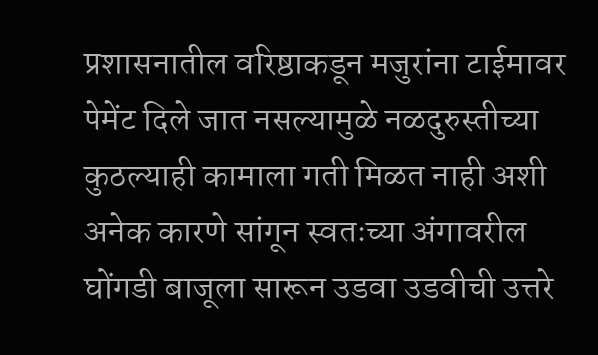प्रशासनातील वरिष्ठाकडून मजुरांना टाईमावर पेमेंट दिले जात नसल्यामुळे नळदुरुस्तीच्या कुठल्याही कामाला गती मिळत नाही अशी अनेक कारणे सांगून स्वतःच्या अंगावरील घोंगडी बाजूला सारून उडवा उडवीची उत्तरे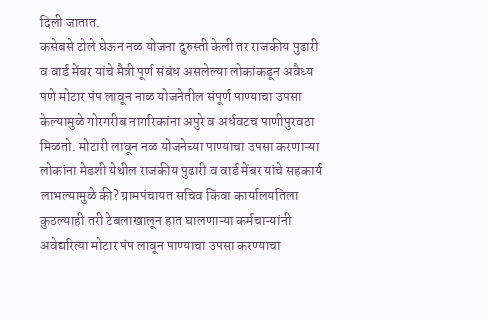दिली जातात.
कसेबसे टोले घेऊन नळ योजना दुरुस्ती केली तर राजकीय पुढारी व वार्ड मेंबर यांचे मैत्री पूर्ण संबंध असलेल्या लोकांकडून अवैध्य पणे मोटार पंप लावून नाळ योजनेतील संपूर्ण पाण्याचा उपसा केल्यामुळे गोरगरीब नागरिकांना अपुरे व अर्धवटच पाणीपुरवठा मिळतो. मोटारी लावून नळ योजनेच्या पाण्याचा उपसा करणाऱ्या लोकांना मेडशी येथील राजकीय पुढारी व वार्ड मेंबर यांचे सहकार्य लाभल्यामुळे की? ग्रामपंचायत सचिव किंवा कार्यालयतिला कुठल्याही तरी टेबलाखालून हात घालणाऱ्या कर्मचाऱ्यांनी अवेद्यरित्या मोटार पंप लावून पाण्याचा उपसा करण्याचा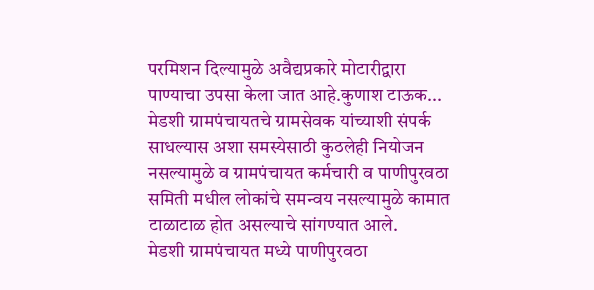परमिशन दिल्यामुळे अवैद्यप्रकारे मोटारीद्वारा पाण्याचा उपसा केला जात आहे.कुणाश टाऊक...
मेडशी ग्रामपंचायतचे ग्रामसेवक यांच्याशी संपर्क साधल्यास अशा समस्येसाठी कुठलेही नियोजन नसल्यामुळे व ग्रामपंचायत कर्मचारी व पाणीपुरवठा समिती मधील लोकांचे समन्वय नसल्यामुळे कामात टाळाटाळ होत असल्याचे सांगण्यात आले.
मेडशी ग्रामपंचायत मध्ये पाणीपुरवठा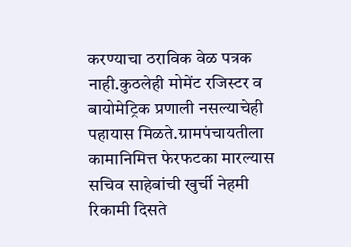करण्याचा ठराविक वेळ पत्रक नाही.कुठलेही मोमेंट रजिस्टर व बायोमेट्रिक प्रणाली नसल्याचेही पहायास मिळते.ग्रामपंचायतीला कामानिमित्त फेरफटका मारल्यास सचिव साहेबांची खुर्ची नेहमी रिकामी दिसते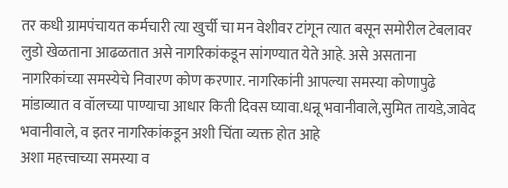तर कधी ग्रामपंचायत कर्मचारी त्या खुर्ची चा मन वेशीवर टांगून त्यात बसून समोरील टेबलावर लुडो खेळताना आढळतात असे नागरिकांकडून सांगण्यात येते आहे. असे असताना नागरिकांच्या समस्येचे निवारण कोण करणार. नागरिकांनी आपल्या समस्या कोणापुढे मांडाव्यात व वॉलच्या पाण्याचा आधार किती दिवस घ्यावा.धन्नू भवानीवाले,सुमित तायडे,जावेद भवानीवाले, व इतर नागरिकांकडून अशी चिंता व्यक्त होत आहे
अशा महत्त्वाच्या समस्या व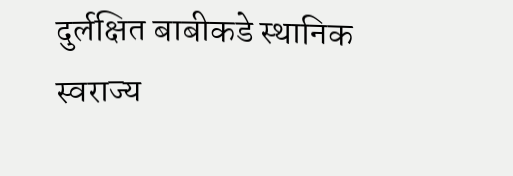दुर्लक्षित बाबीकडे स्थानिक स्वराज्य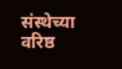संस्थेच्या वरिष्ठ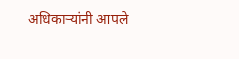अधिकाऱ्यांनी आपले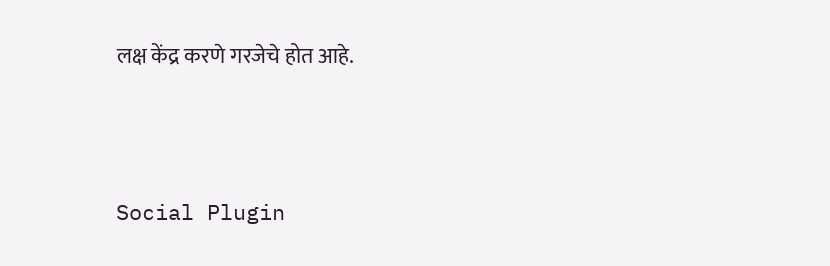लक्ष केंद्र करणे गरजेचे होत आहे.





Social Plugin